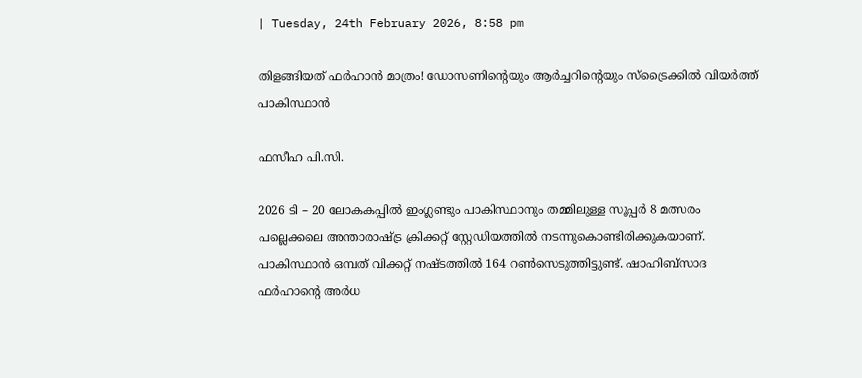| Tuesday, 24th February 2026, 8:58 pm

തിളങ്ങിയത് ഫര്‍ഹാന്‍ മാത്രം! ഡോസണിന്റെയും ആര്‍ച്ചറിന്റെയും സ്ട്രൈക്കില്‍ വിയര്‍ത്ത് പാകിസ്ഥാന്‍

ഫസീഹ പി.സി.

2026 ടി – 20 ലോകകപ്പില്‍ ഇംഗ്ലണ്ടും പാകിസ്ഥാനും തമ്മിലുള്ള സൂപ്പര്‍ 8 മത്സരം പല്ലെക്കലെ അന്താരാഷ്ട്ര ക്രിക്കറ്റ് സ്റ്റേഡിയത്തില്‍ നടന്നുകൊണ്ടിരിക്കുകയാണ്. പാകിസ്ഥാന്‍ ഒമ്പത് വിക്കറ്റ് നഷ്ടത്തില്‍ 164 റണ്‍സെടുത്തിട്ടുണ്ട്. ഷാഹിബ്സാദ ഫര്‍ഹാന്റെ അര്‍ധ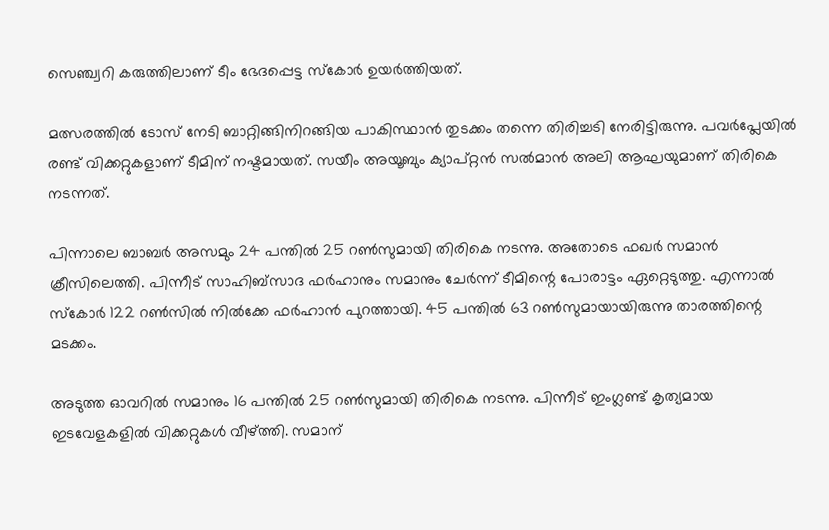സെഞ്ച്വറി കരുത്തിലാണ് ടീം ഭേദപ്പെട്ട സ്‌കോര്‍ ഉയര്‍ത്തിയത്.

മത്സരത്തില്‍ ടോസ് നേടി ബാറ്റിങ്ങിനിറങ്ങിയ പാകിസ്ഥാന്‍ തുടക്കം തന്നെ തിരിച്ചടി നേരിട്ടിരുന്നു. പവര്‍പ്ലേയില്‍ രണ്ട് വിക്കറ്റുകളാണ് ടീമിന് നഷ്ടമായത്. സയീം അയൂബും ക്യാപ്റ്റന്‍ സല്‍മാന്‍ അലി ആഘയുമാണ് തിരികെ നടന്നത്.

പിന്നാലെ ബാബര്‍ അസമും 24 പന്തില്‍ 25 റണ്‍സുമായി തിരികെ നടന്നു. അതോടെ ഫഖര്‍ സമാന്‍ ക്രീസിലെത്തി. പിന്നീട് സാഹിബ്സാദ ഫര്‍ഹാനും സമാനും ചേര്‍ന്ന് ടീമിന്റെ പോരാട്ടം ഏറ്റെടുത്തു. എന്നാല്‍ സ്‌കോര്‍ 122 റണ്‍സില്‍ നില്‍ക്കേ ഫര്‍ഹാന്‍ പുറത്തായി. 45 പന്തില്‍ 63 റണ്‍സുമായായിരുന്നു താരത്തിന്റെ മടക്കം.

അടുത്ത ഓവറില്‍ സമാനും 16 പന്തില്‍ 25 റണ്‍സുമായി തിരികെ നടന്നു. പിന്നീട് ഇംഗ്ലണ്ട് കൃത്യമായ ഇടവേളകളില്‍ വിക്കറ്റുകള്‍ വീഴ്ത്തി. സമാന്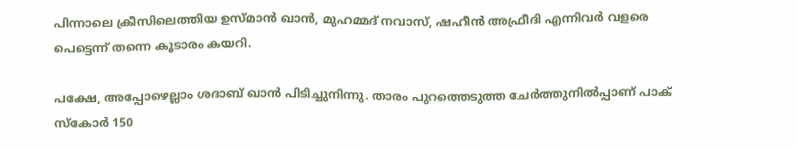പിന്നാലെ ക്രീസിലെത്തിയ ഉസ്മാന്‍ ഖാന്‍, മുഹമ്മദ് നവാസ്, ഷഹീന്‍ അഫ്രീദി എന്നിവര്‍ വളരെ പെട്ടെന്ന് തന്നെ കൂടാരം കയറി.

പക്ഷേ, അപ്പോഴെല്ലാം ശദാബ് ഖാന്‍ പിടിച്ചുനിന്നു. താരം പുറത്തെടുത്ത ചേര്‍ത്തുനില്‍പ്പാണ് പാക് സ്‌കോര്‍ 150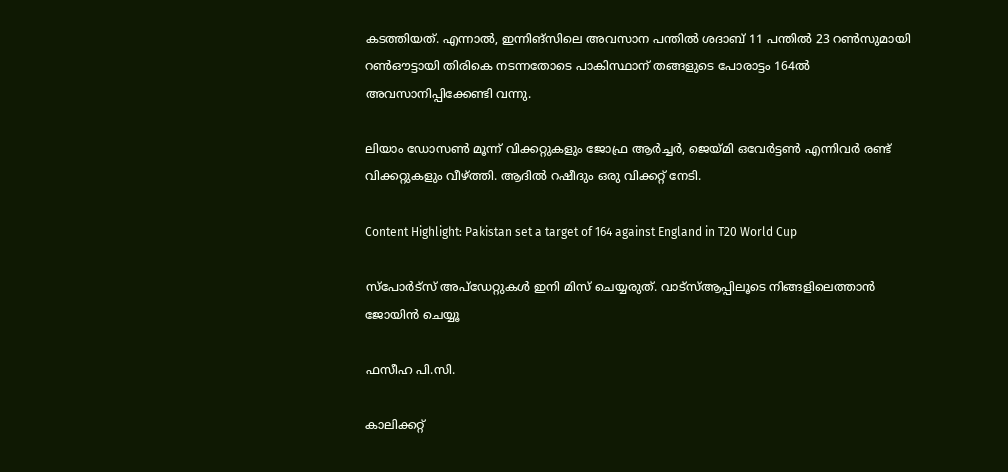കടത്തിയത്. എന്നാല്‍, ഇന്നിങ്‌സിലെ അവസാന പന്തില്‍ ശദാബ് 11 പന്തില്‍ 23 റണ്‍സുമായി റണ്‍ഔട്ടായി തിരികെ നടന്നതോടെ പാകിസ്ഥാന് തങ്ങളുടെ പോരാട്ടം 164ല്‍ അവസാനിപ്പിക്കേണ്ടി വന്നു.

ലിയാം ഡോസണ്‍ മൂന്ന് വിക്കറ്റുകളും ജോഫ്ര ആര്‍ച്ചര്‍, ജെയ്മി ഒവേര്‍ട്ടണ്‍ എന്നിവര്‍ രണ്ട് വിക്കറ്റുകളും വീഴ്ത്തി. ആദില്‍ റഷീദും ഒരു വിക്കറ്റ് നേടി.

Content Highlight: Pakistan set a target of 164 against England in T20 World Cup

സ്പോർട്സ് അപ്ഡേറ്റുകൾ ഇനി മിസ് ചെയ്യരുത്. വാട്സ്ആപ്പിലൂടെ നിങ്ങളിലെത്താൻ ജോയിൻ ചെയ്യൂ

ഫസീഹ പി.സി.

കാലിക്കറ്റ്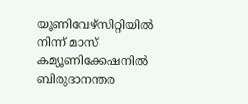യൂണിവേഴ്‌സിറ്റിയില്‍ നിന്ന് മാസ് കമ്യൂണിക്കേഷനില്‍ ബിരുദാനന്തര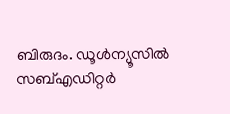ബിരുദം. ഡൂള്‍ന്യൂസില്‍ സബ്എഡിറ്റര്‍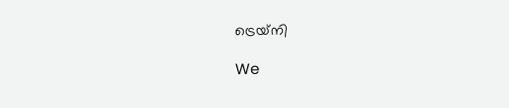ട്രെയ്‌നി

We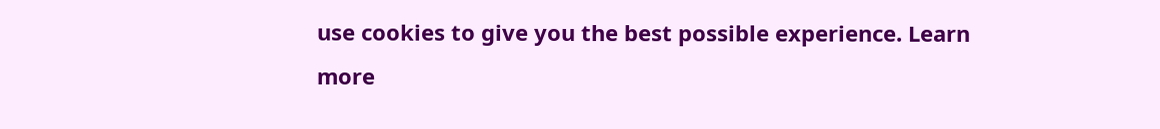use cookies to give you the best possible experience. Learn more